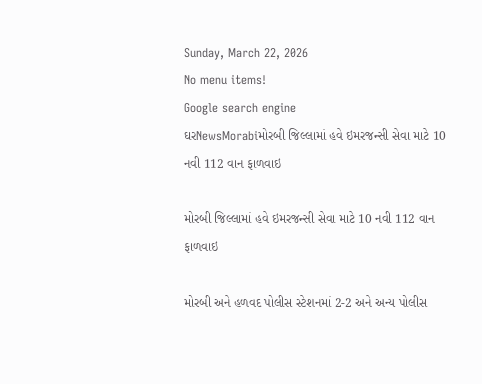Sunday, March 22, 2026
No menu items!
Google search engine
ઘરNewsMorabiમોરબી જિલ્લામાં હવે ઇમરજન્સી સેવા માટે 10 નવી 112 વાન ફાળવાઇ

મોરબી જિલ્લામાં હવે ઇમરજન્સી સેવા માટે 10 નવી 112 વાન ફાળવાઇ

મોરબી અને હળવદ પોલીસ સ્ટેશનમાં 2-2 અને અન્ય પોલીસ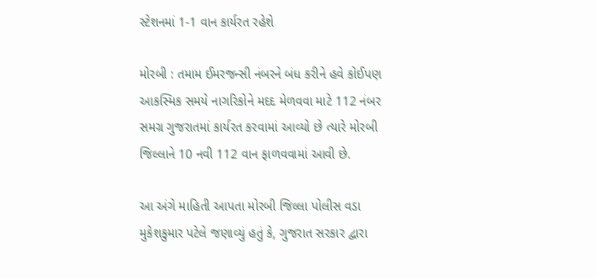સ્ટેશનમાં 1-1 વાન કાર્યરત રહેશે

મોરબી : તમામ ઈમરજન્સી નંબરને બંધ કરીને હવે કોઈપણ આકસ્મિક સમયે નાગરિકોને મદદ મેળવવા માટે 112 નંબર સમગ્ર ગુજરાતમાં કાર્યરત કરવામાં આવ્યો છે ત્યારે મોરબી જિલ્લાને 10 નવી 112 વાન ફાળવવામાં આવી છે.

આ અંગે માહિતી આપતા મોરબી જિલ્લા પોલીસ વડા મુકેશકુમાર પટેલે જણાવ્યું હતું કે, ગુજરાત સરકાર દ્વારા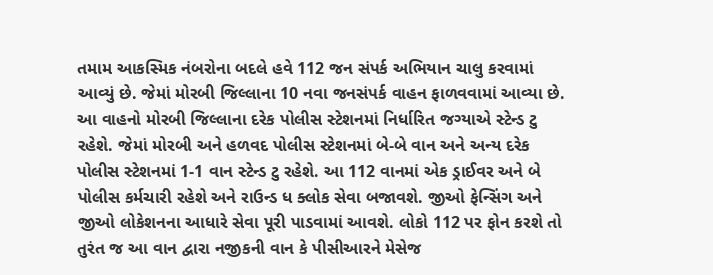તમામ આકસ્મિક નંબરોના બદલે હવે 112 જન સંપર્ક અભિયાન ચાલુ કરવામાં આવ્યું છે. જેમાં મોરબી જિલ્લાના 10 નવા જનસંપર્ક વાહન ફાળવવામાં આવ્યા છે. આ વાહનો મોરબી જિલ્લાના દરેક પોલીસ સ્ટેશનમાં નિર્ધારિત જગ્યાએ સ્ટેન્ડ ટુ રહેશે. જેમાં મોરબી અને હળવદ પોલીસ સ્ટેશનમાં બે-બે વાન અને અન્ય દરેક પોલીસ સ્ટેશનમાં 1-1 વાન સ્ટેન્ડ ટુ રહેશે. આ 112 વાનમાં એક ડ્રાઈવર અને બે પોલીસ કર્મચારી રહેશે અને રાઉન્ડ ધ ક્લોક સેવા બજાવશે. જીઓ ફેન્સિંગ અને જીઓ લોકેશનના આધારે સેવા પૂરી પાડવામાં આવશે. લોકો 112 પર ફોન કરશે તો તુરંત જ આ વાન દ્વારા નજીકની વાન કે પીસીઆરને મેસેજ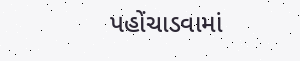પહોંચાડવામાં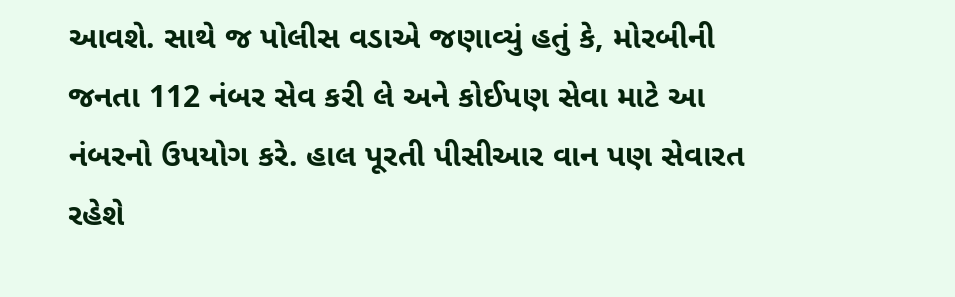આવશે. સાથે જ પોલીસ વડાએ જણાવ્યું હતું કે, મોરબીની જનતા 112 નંબર સેવ કરી લે અને કોઈપણ સેવા માટે આ નંબરનો ઉપયોગ કરે. હાલ પૂરતી પીસીઆર વાન પણ સેવારત રહેશે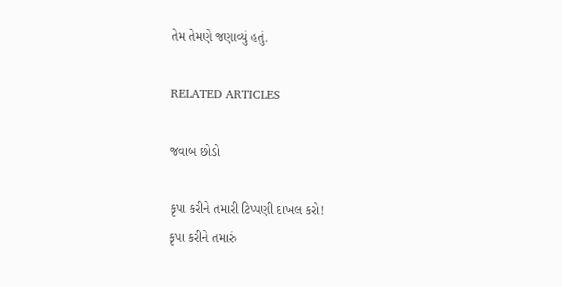તેમ તેમણે જણાવ્યું હતું.

RELATED ARTICLES

જવાબ છોડો

કૃપા કરીને તમારી ટિપ્પણી દાખલ કરો!
કૃપા કરીને તમારું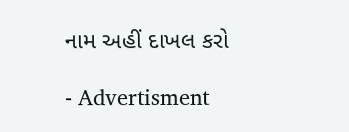નામ અહીં દાખલ કરો

- Advertisment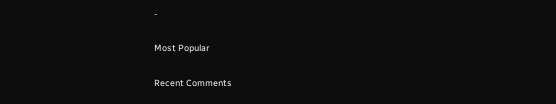-

Most Popular

Recent Comments